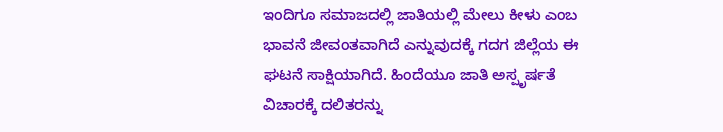ಇಂದಿಗೂ ಸಮಾಜದಲ್ಲಿ ಜಾತಿಯಲ್ಲಿ ಮೇಲು ಕೀಳು ಎಂಬ ಭಾವನೆ ಜೀವಂತವಾಗಿದೆ ಎನ್ನುವುದಕ್ಕೆ ಗದಗ ಜಿಲ್ಲೆಯ ಈ ಘಟನೆ ಸಾಕ್ಷಿಯಾಗಿದೆ. ಹಿಂದೆಯೂ ಜಾತಿ ಅಸ್ಪೃರ್ಷತೆ ವಿಚಾರಕ್ಕೆ ದಲಿತರನ್ನು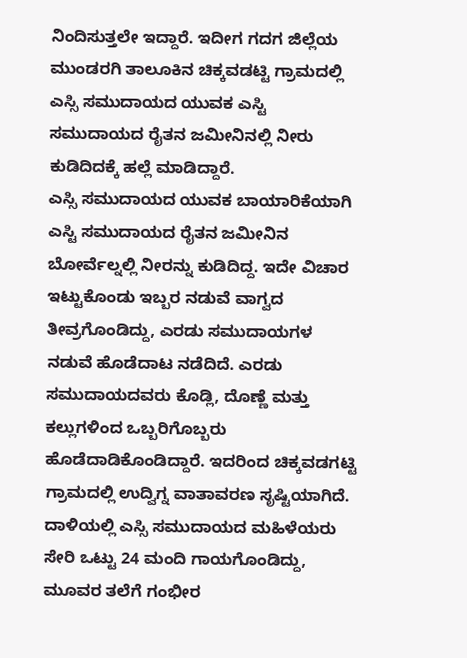ನಿಂದಿಸುತ್ತಲೇ ಇದ್ದಾರೆ. ಇದೀಗ ಗದಗ ಜಿಲ್ಲೆಯ ಮುಂಡರಗಿ ತಾಲೂಕಿನ ಚಿಕ್ಕವಡಟ್ಟಿ ಗ್ರಾಮದಲ್ಲಿ ಎಸ್ಸಿ ಸಮುದಾಯದ ಯುವಕ ಎಸ್ಟಿ ಸಮುದಾಯದ ರೈತನ ಜಮೀನಿನಲ್ಲಿ ನೀರು ಕುಡಿದಿದಕ್ಕೆ ಹಲ್ಲೆ ಮಾಡಿದ್ದಾರೆ.
ಎಸ್ಸಿ ಸಮುದಾಯದ ಯುವಕ ಬಾಯಾರಿಕೆಯಾಗಿ ಎಸ್ಟಿ ಸಮುದಾಯದ ರೈತನ ಜಮೀನಿನ ಬೋರ್ವೆಲ್ನಲ್ಲಿ ನೀರನ್ನು ಕುಡಿದಿದ್ದ. ಇದೇ ವಿಚಾರ ಇಟ್ಟುಕೊಂಡು ಇಬ್ಬರ ನಡುವೆ ವಾಗ್ವದ ತೀವ್ರಗೊಂಡಿದ್ದು, ಎರಡು ಸಮುದಾಯಗಳ ನಡುವೆ ಹೊಡೆದಾಟ ನಡೆದಿದೆ. ಎರಡು ಸಮುದಾಯದವರು ಕೊಡ್ಲಿ, ದೊಣ್ಣೆ ಮತ್ತು ಕಲ್ಲುಗಳಿಂದ ಒಬ್ಬರಿಗೊಬ್ಬರು ಹೊಡೆದಾಡಿಕೊಂಡಿದ್ದಾರೆ. ಇದರಿಂದ ಚಿಕ್ಕವಡಗಟ್ಟಿ ಗ್ರಾಮದಲ್ಲಿ ಉದ್ವಿಗ್ನ ವಾತಾವರಣ ಸೃಷ್ಟಿಯಾಗಿದೆ. ದಾಳಿಯಲ್ಲಿ ಎಸ್ಸಿ ಸಮುದಾಯದ ಮಹಿಳೆಯರು ಸೇರಿ ಒಟ್ಟು 24 ಮಂದಿ ಗಾಯಗೊಂಡಿದ್ದು, ಮೂವರ ತಲೆಗೆ ಗಂಭೀರ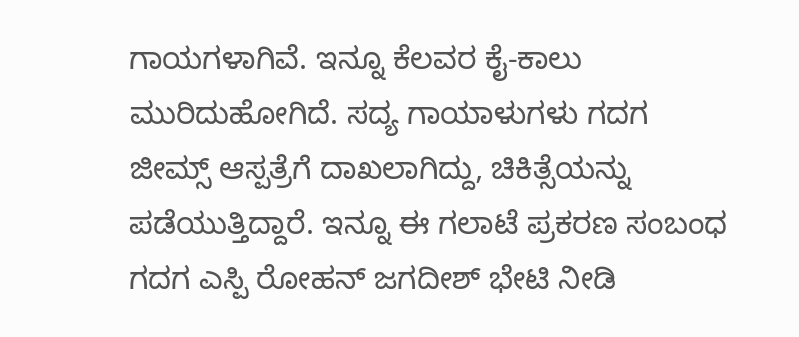ಗಾಯಗಳಾಗಿವೆ. ಇನ್ನೂ ಕೆಲವರ ಕೈ-ಕಾಲು ಮುರಿದುಹೋಗಿದೆ. ಸದ್ಯ ಗಾಯಾಳುಗಳು ಗದಗ ಜೀಮ್ಸ್ ಆಸ್ಪತ್ರೆಗೆ ದಾಖಲಾಗಿದ್ದು, ಚಿಕಿತ್ಸೆಯನ್ನು ಪಡೆಯುತ್ತಿದ್ದಾರೆ. ಇನ್ನೂ ಈ ಗಲಾಟೆ ಪ್ರಕರಣ ಸಂಬಂಧ ಗದಗ ಎಸ್ಪಿ ರೋಹನ್ ಜಗದೀಶ್ ಭೇಟಿ ನೀಡಿ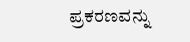ಪ್ರಕರಣವನ್ನು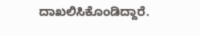ದಾಖಲಿಸಿಕೊಂಡಿದ್ದಾರೆ.